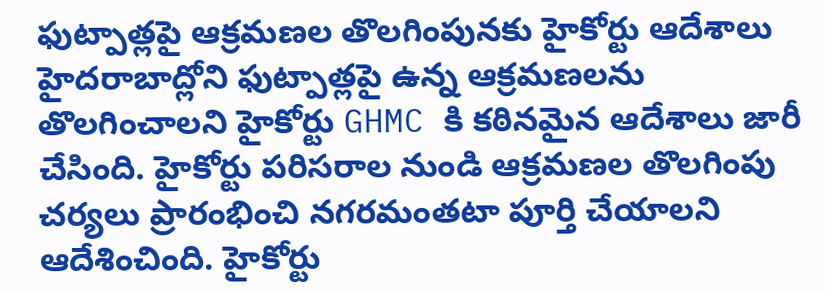ఫుట్పాత్లపై ఆక్రమణల తొలగింపునకు హైకోర్టు ఆదేశాలు
హైదరాబాద్లోని ఫుట్పాత్లపై ఉన్న ఆక్రమణలను తొలగించాలని హైకోర్టు GHMC కి కఠినమైన ఆదేశాలు జారీ చేసింది. హైకోర్టు పరిసరాల నుండి ఆక్రమణల తొలగింపు చర్యలు ప్రారంభించి నగరమంతటా పూర్తి చేయాలని ఆదేశించింది. హైకోర్టు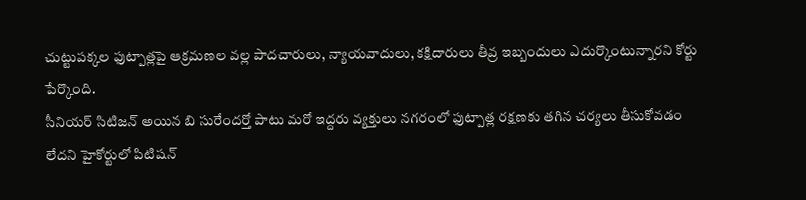చుట్టుపక్కల ఫుట్పాత్లపై ఆక్రమణల వల్ల పాదచారులు, న్యాయవాదులు, కక్షిదారులు తీవ్ర ఇబ్బందులు ఎదుర్కొంటున్నారని కోర్టు పేర్కొంది.
సీనియర్ సిటిజన్ అయిన బి సురేందర్తో పాటు మరో ఇద్దరు వ్యక్తులు నగరంలో ఫుట్పాత్ల రక్షణకు తగిన చర్యలు తీసుకోవడం లేదని హైకోర్టులో పిటిషన్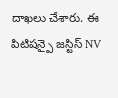దాఖలు చేశారు. ఈ పిటిషన్పై జస్టిస్ NV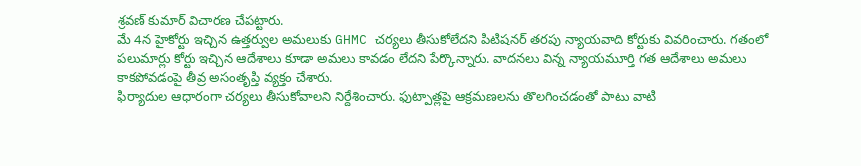శ్రవణ్ కుమార్ విచారణ చేపట్టారు.
మే 4న హైకోర్టు ఇచ్చిన ఉత్తర్వుల అమలుకు GHMC చర్యలు తీసుకోలేదని పిటిషనర్ తరపు న్యాయవాది కోర్టుకు వివరించారు. గతంలో పలుమార్లు కోర్టు ఇచ్చిన ఆదేశాలు కూడా అమలు కావడం లేదని పేర్కొన్నారు. వాదనలు విన్న న్యాయమూర్తి గత ఆదేశాలు అమలు కాకపోవడంపై తీవ్ర అసంతృప్తి వ్యక్తం చేశారు.
ఫిర్యాదుల ఆధారంగా చర్యలు తీసుకోవాలని నిర్దేశించారు. ఫుట్పాత్లపై ఆక్రమణలను తొలగించడంతో పాటు వాటి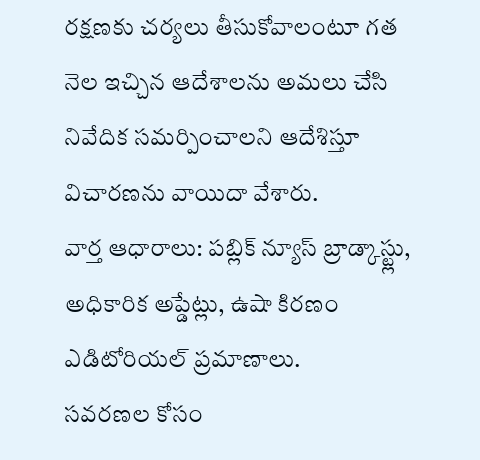రక్షణకు చర్యలు తీసుకోవాలంటూ గత నెల ఇచ్చిన ఆదేశాలను అమలు చేసి నివేదిక సమర్పించాలని ఆదేశిస్తూ విచారణను వాయిదా వేశారు.
వార్త ఆధారాలు: పబ్లిక్ న్యూస్ బ్రాడ్కాస్ట్లు, అధికారిక అప్డేట్లు, ఉషా కిరణం ఎడిటోరియల్ ప్రమాణాలు.
సవరణల కోసం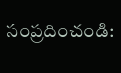సంప్రదించండి: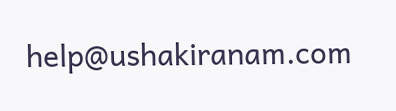help@ushakiranam.com